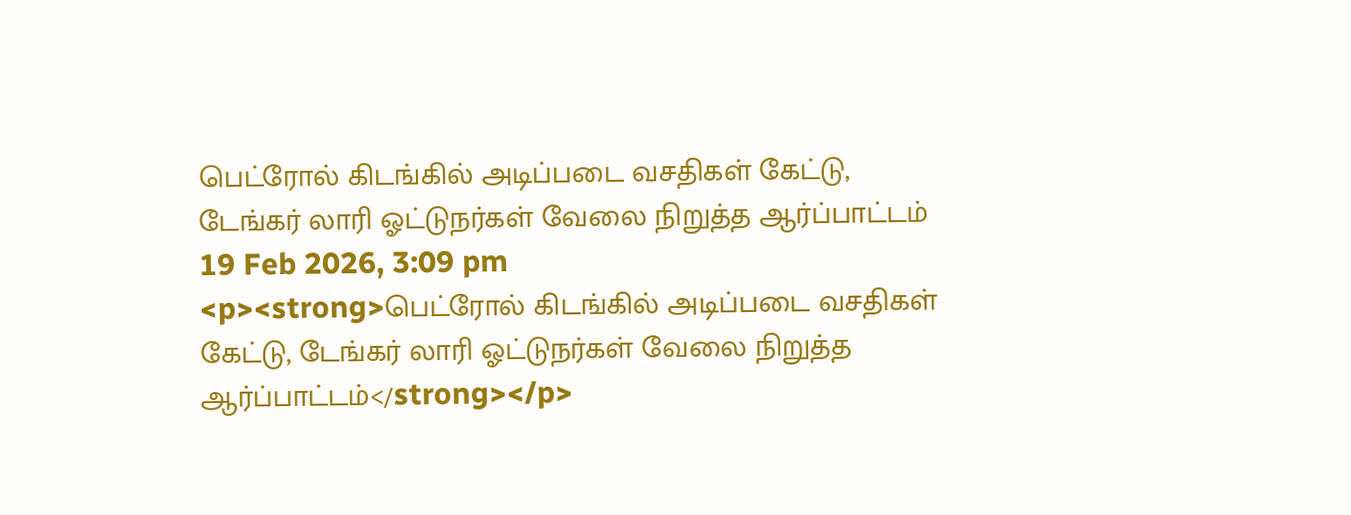பெட்ரோல் கிடங்கில் அடிப்படை வசதிகள் கேட்டு, டேங்கர் லாரி ஓட்டுநர்கள் வேலை நிறுத்த ஆர்ப்பாட்டம்
19 Feb 2026, 3:09 pm
<p><strong>பெட்ரோல் கிடங்கில் அடிப்படை வசதிகள் கேட்டு, டேங்கர் லாரி ஓட்டுநர்கள் வேலை நிறுத்த ஆர்ப்பாட்டம்</strong></p>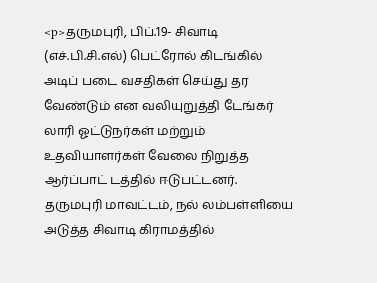<p>தருமபுரி, பிப்.19- சிவாடி (எச்.பி.சி.எல்) பெட்ரோல் கிடங்கில் அடிப் படை வசதிகள் செய்து தர வேண்டும் என வலியுறுத்தி டேங்கர் லாரி ஓட்டுநர்கள் மற்றும் உதவியாளர்கள் வேலை நிறுத்த ஆர்ப்பாட் டத்தில் ஈடுபட்டனர். தருமபுரி மாவட்டம், நல் லம்பள்ளியை அடுத்த சிவாடி கிராமத்தில்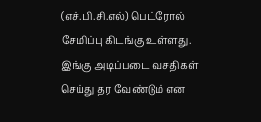(எச்.பி.சி.எல்) பெட்ரோல் சேமிப்பு கிடங்கு உள்ளது. இங்கு அடிப்படை வசதிகள் செய்து தர வேண்டும் என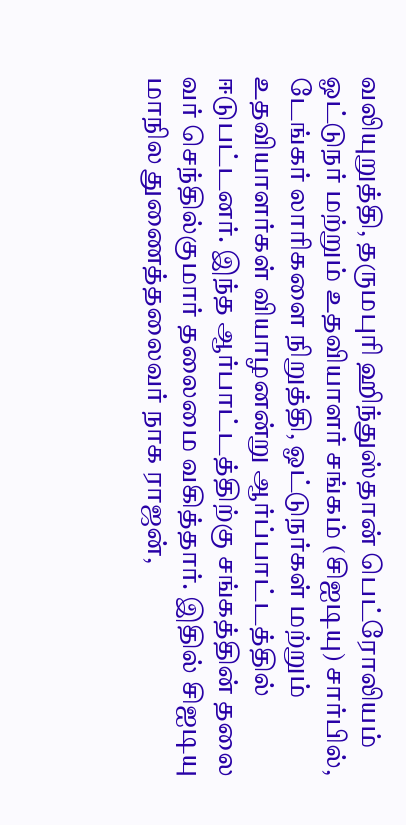வலியுறுத்தி, தருமபுரி ஹிந்துஸ்தான் பெட்ரோலியம் ஓட்டுநர் மற்றும் உதவியாளர் சங்கம் (சிஐடியு) சார்பில், டேங்கர் லாரிகளை நிறுத்தி, ஓட்டுநர்கள் மற்றும் உதவியாளர்கள் வியாழனன்று ஆர்ப்பாட்டத்தில் ஈடுபட்டனர். இந்த ஆர்பாட்டத்திற்கு சங்கத்தின் தலை வர் செந்தில்குமார் தலைமை வகித்தார். இதில் சிஐடியு மாநில துணைத்தலைவர் நாக ராஜன்,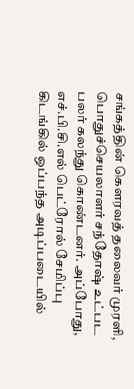சங்கத்தின் கௌரவத் தலைவர் முரளி, பொதுச்செயலாளர் சந்தோஷ் உட்பட பலர் கலந்து கொண்டனர். அப்போது, எச்.பி.சி.எல் பெட்ரோல் சேமிப்பு கிடங்கில் ஒப்பந்த அடிப்படையில்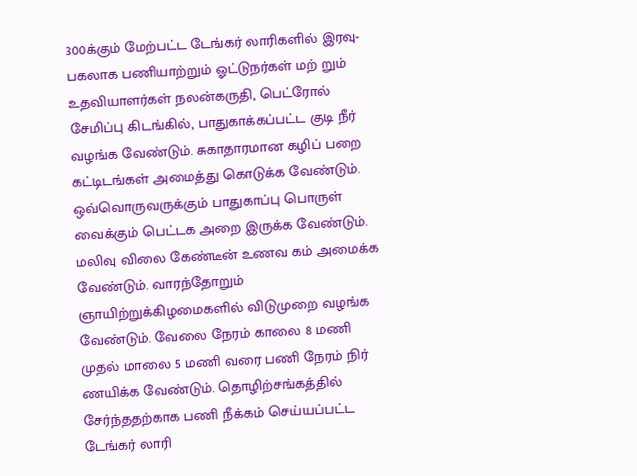300க்கும் மேற்பட்ட டேங்கர் லாரிகளில் இரவு-பகலாக பணியாற்றும் ஓட்டுநர்கள் மற் றும் உதவியாளர்கள் நலன்கருதி, பெட்ரோல் சேமிப்பு கிடங்கில், பாதுகாக்கப்பட்ட குடி நீர் வழங்க வேண்டும். சுகாதாரமான கழிப் பறை கட்டிடங்கள் அமைத்து கொடுக்க வேண்டும். ஒவ்வொருவருக்கும் பாதுகாப்பு பொருள் வைக்கும் பெட்டக அறை இருக்க வேண்டும். மலிவு விலை கேண்டீன் உணவ கம் அமைக்க வேண்டும். வாரந்தோறும் ஞாயிற்றுக்கிழமைகளில் விடுமுறை வழங்க வேண்டும். வேலை நேரம் காலை 8 மணி முதல் மாலை 5 மணி வரை பணி நேரம் நிர் ணயிக்க வேண்டும். தொழிற்சங்கத்தில் சேர்ந்ததற்காக பணி நீக்கம் செய்யப்பட்ட டேங்கர் லாரி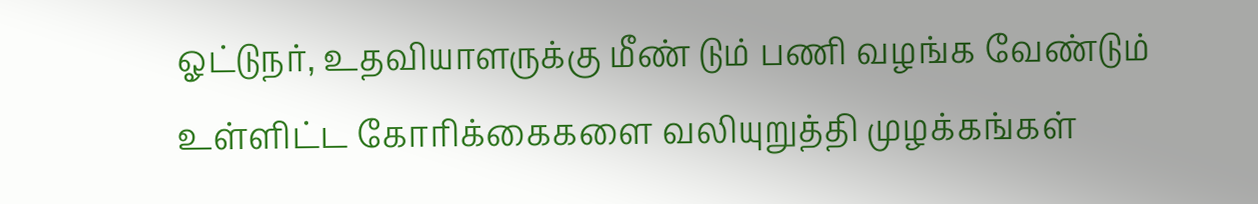ஓட்டுநர், உதவியாளருக்கு மீண் டும் பணி வழங்க வேண்டும் உள்ளிட்ட கோரிக்கைகளை வலியுறுத்தி முழக்கங்கள்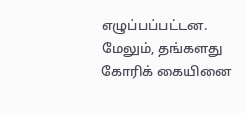எழுப்பப்பட்டன. மேலும், தங்களது கோரிக் கையினை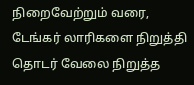நிறைவேற்றும் வரை, டேங்கர் லாரிகளை நிறுத்தி தொடர் வேலை நிறுத்த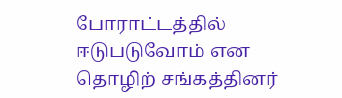போராட்டத்தில் ஈடுபடுவோம் என தொழிற் சங்கத்தினர்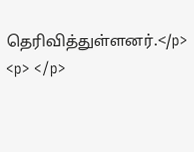தெரிவித்துள்ளனர்.</p>
<p> </p>